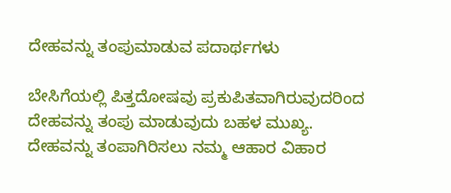ದೇಹವನ್ನು ತಂಪುಮಾಡುವ ಪದಾರ್ಥಗಳು

ಬೇಸಿಗೆಯಲ್ಲಿ ಪಿತ್ತದೋಷವು ಪ್ರಕುಪಿತವಾಗಿರುವುದರಿಂದ ದೇಹವನ್ನು ತಂಪು ಮಾಡುವುದು ಬಹಳ ಮುಖ್ಯ. ದೇಹವನ್ನು ತಂಪಾಗಿರಿಸಲು ನಮ್ಮ ಆಹಾರ ವಿಹಾರ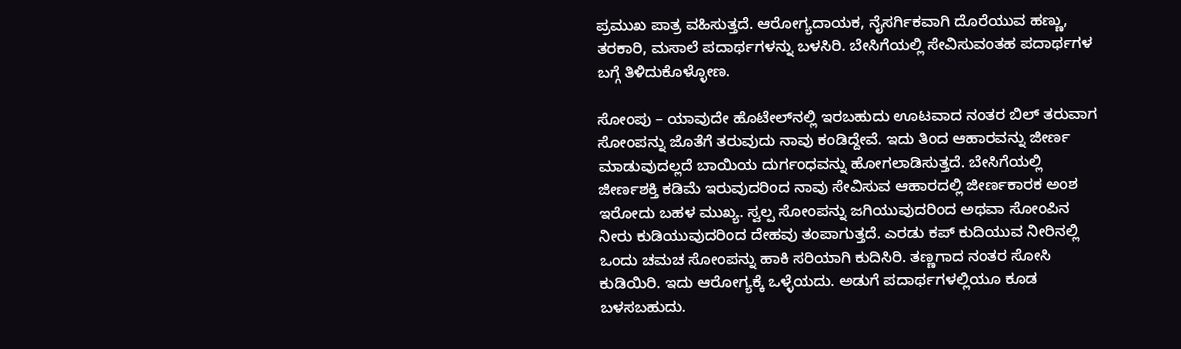ಪ್ರಮುಖ ಪಾತ್ರ ವಹಿಸುತ್ತದೆ. ಆರೋಗ್ಯದಾಯಕ, ನೈಸರ್ಗಿಕವಾಗಿ ದೊರೆಯುವ ಹಣ್ಣು, ತರಕಾರಿ, ಮಸಾಲೆ ಪದಾರ್ಥಗಳನ್ನು ಬಳಸಿರಿ. ಬೇಸಿಗೆಯಲ್ಲಿ ಸೇವಿಸುವಂತಹ ಪದಾರ್ಥಗಳ ಬಗ್ಗೆ ತಿಳಿದುಕೊಳ್ಳೋಣ.

ಸೋಂಪು – ಯಾವುದೇ ಹೊಟೇಲ್‌ನಲ್ಲಿ ಇರಬಹುದು ಊಟವಾದ ನಂತರ ಬಿಲ್ ತರುವಾಗ ಸೋಂಪನ್ನು ಜೊತೆಗೆ ತರುವುದು ನಾವು ಕಂಡಿದ್ದೇವೆ. ಇದು ತಿಂದ ಆಹಾರವನ್ನು ಜೀರ್ಣ ಮಾಡುವುದಲ್ಲದೆ ಬಾಯಿಯ ದುರ್ಗಂಧವನ್ನು ಹೋಗಲಾಡಿಸುತ್ತದೆ. ಬೇಸಿಗೆಯಲ್ಲಿ ಜೀರ್ಣಶಕ್ತಿ ಕಡಿಮೆ ಇರುವುದರಿಂದ ನಾವು ಸೇವಿಸುವ ಆಹಾರದಲ್ಲಿ ಜೀರ್ಣಕಾರಕ ಅಂಶ ಇರೋದು ಬಹಳ ಮುಖ್ಯ. ಸ್ವಲ್ಪ ಸೋಂಪನ್ನು ಜಗಿಯುವುದರಿಂದ ಅಥವಾ ಸೋಂಪಿನ ನೀರು ಕುಡಿಯುವುದರಿಂದ ದೇಹವು ತಂಪಾಗುತ್ತದೆ. ಎರಡು ಕಪ್ ಕುದಿಯುವ ನೀರಿನಲ್ಲಿ ಒಂದು ಚಮಚ ಸೋಂಪನ್ನು ಹಾಕಿ ಸರಿಯಾಗಿ ಕುದಿಸಿರಿ. ತಣ್ಣಗಾದ ನಂತರ ಸೋಸಿ ಕುಡಿಯಿರಿ. ಇದು ಆರೋಗ್ಯಕ್ಕೆ ಒಳ್ಳೆಯದು. ಅಡುಗೆ ಪದಾರ್ಥಗಳಲ್ಲಿಯೂ ಕೂಡ ಬಳಸಬಹುದು.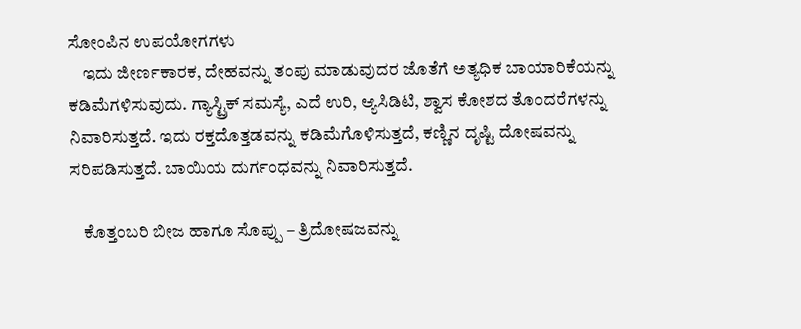ಸೋಂಪಿನ ಉಪಯೋಗಗಳು
    ಇದು ಜೀರ್ಣಕಾರಕ, ದೇಹವನ್ನು ತಂಪು ಮಾಡುವುದರ ಜೊತೆಗೆ ಅತ್ಯಧಿಕ ಬಾಯಾರಿಕೆಯನ್ನು ಕಡಿಮೆಗಳಿಸುವುದು. ಗ್ಯಾಸ್ಟ್ರಿಕ್ ಸಮಸ್ಯೆ, ಎದೆ ಉರಿ, ಆ್ಯಸಿಡಿಟಿ, ಶ್ವಾಸ ಕೋಶದ ತೊಂದರೆಗಳನ್ನು ನಿವಾರಿಸುತ್ತದೆ. ಇದು ರಕ್ತದೊತ್ತಡವನ್ನು ಕಡಿಮೆಗೊಳಿಸುತ್ತದೆ, ಕಣ್ಣಿನ ದೃಷ್ಟಿ ದೋಷವನ್ನು ಸರಿಪಡಿಸುತ್ತದೆ. ಬಾಯಿಯ ದುರ್ಗಂಧವನ್ನು ನಿವಾರಿಸುತ್ತದೆ.

    ಕೊತ್ತಂಬರಿ ಬೀಜ ಹಾಗೂ ಸೊಪ್ಪು – ತ್ರಿದೋಷಜವನ್ನು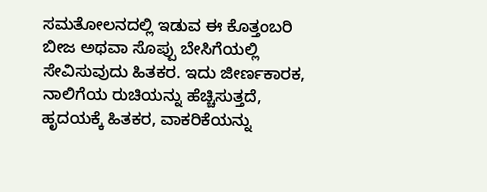ಸಮತೋಲನದಲ್ಲಿ ಇಡುವ ಈ ಕೊತ್ತಂಬರಿ ಬೀಜ ಅಥವಾ ಸೊಪ್ಪು ಬೇಸಿಗೆಯಲ್ಲಿ ಸೇವಿಸುವುದು ಹಿತಕರ. ಇದು ಜೀರ್ಣಕಾರಕ, ನಾಲಿಗೆಯ ರುಚಿಯನ್ನು ಹೆಚ್ಚಿಸುತ್ತದೆ, ಹೃದಯಕ್ಕೆ ಹಿತಕರ, ವಾಕರಿಕೆಯನ್ನು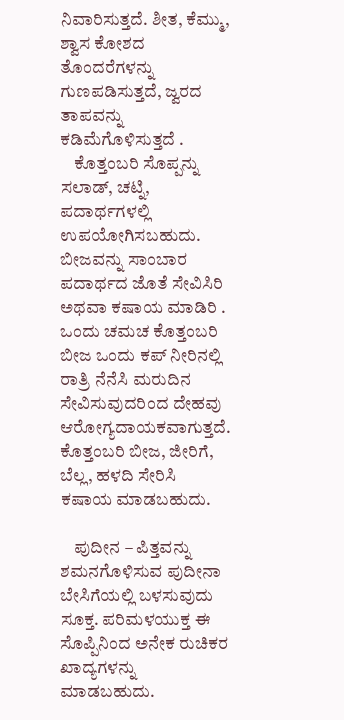ನಿವಾರಿಸುತ್ತದೆ. ಶೀತ, ಕೆಮ್ಮು, ಶ್ವಾಸ ಕೋಶದ ತೊಂದರೆಗಳನ್ನು ಗುಣಪಡಿಸುತ್ತದೆ, ಜ್ವರದ ತಾಪವನ್ನು ಕಡಿಮೆಗೊಳಿಸುತ್ತದೆ .
    ಕೊತ್ತಂಬರಿ ಸೊಪ್ಪನ್ನು ಸಲಾಡ್, ಚಟ್ನಿ, ಪದಾರ್ಥಗಳಲ್ಲಿ ಉಪಯೋಗಿಸಬಹುದು. ಬೀಜವನ್ನು ಸಾಂಬಾರ ಪದಾರ್ಥದ ಜೊತೆ ಸೇವಿಸಿರಿ ಅಥವಾ ಕಷಾಯ ಮಾಡಿರಿ . ಒಂದು ಚಮಚ ಕೊತ್ತಂಬರಿ ಬೀಜ ಒಂದು ಕಪ್ ನೀರಿನಲ್ಲಿ ರಾತ್ರಿ ನೆನೆಸಿ ಮರುದಿನ ಸೇವಿಸುವುದರಿಂದ ದೇಹವು ಆರೋಗ್ಯದಾಯಕವಾಗುತ್ತದೆ. ಕೊತ್ತಂಬರಿ ಬೀಜ, ಜೀರಿಗೆ, ಬೆಲ್ಲ, ಹಳದಿ ಸೇರಿಸಿ ಕಷಾಯ ಮಾಡಬಹುದು.

    ಪುದೀನ – ಪಿತ್ತವನ್ನು ಶಮನಗೊಳಿಸುವ ಪುದೀನಾ ಬೇಸಿಗೆಯಲ್ಲಿ ಬಳಸುವುದು ಸೂಕ್ತ. ಪರಿಮಳಯುಕ್ತ ಈ ಸೊಪ್ಪಿನಿಂದ ಅನೇಕ ರುಚಿಕರ ಖಾದ್ಯಗಳನ್ನು ಮಾಡಬಹುದು.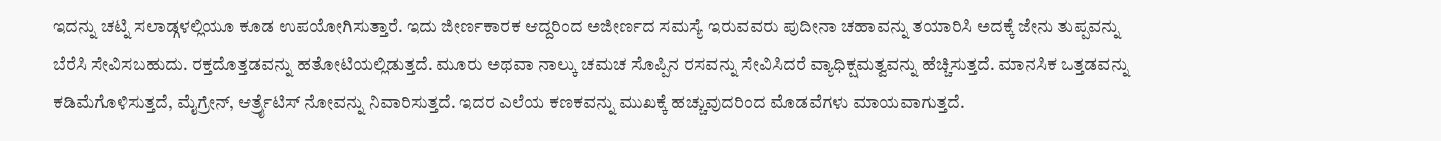ಇದನ್ನು ಚಟ್ನಿ ಸಲಾಡ್ಗಳಲ್ಲಿಯೂ ಕೂಡ ಉಪಯೋಗಿಸುತ್ತಾರೆ. ಇದು ಜೀರ್ಣಕಾರಕ ಆದ್ದರಿಂದ ಅಜೀರ್ಣದ ಸಮಸ್ಯೆ ಇರುವವರು ಪುದೀನಾ ಚಹಾವನ್ನು ತಯಾರಿಸಿ ಅದಕ್ಕೆ ಜೇನು ತುಪ್ಪವನ್ನು ಬೆರೆಸಿ ಸೇವಿಸಬಹುದು. ರಕ್ತದೊತ್ತಡವನ್ನು ಹತೋಟಿಯಲ್ಲಿಡುತ್ತದೆ. ಮೂರು ಅಥವಾ ನಾಲ್ಕು ಚಮಚ ಸೊಪ್ಪಿನ ರಸವನ್ನು ಸೇವಿಸಿದರೆ ವ್ಯಾಧಿಕ್ಷಮತ್ವವನ್ನು ಹೆಚ್ಚಿಸುತ್ತದೆ. ಮಾನಸಿಕ ಒತ್ತಡವನ್ನು ಕಡಿಮೆಗೊಳಿಸುತ್ತದೆ, ಮೈಗ್ರೇನ್, ಆರ್ತ್ರೈಟಿಸ್ ನೋವನ್ನು ನಿವಾರಿಸುತ್ತದೆ. ಇದರ ಎಲೆಯ ಕಣಕವನ್ನು ಮುಖಕ್ಕೆ ಹಚ್ಚುವುದರಿಂದ ಮೊಡವೆಗಳು ಮಾಯವಾಗುತ್ತದೆ.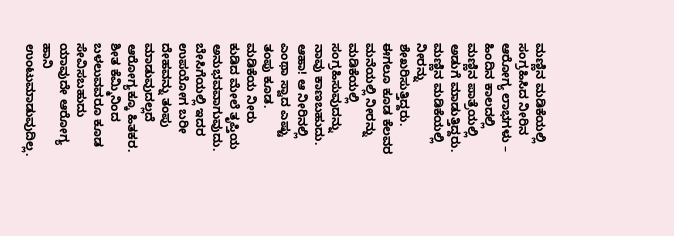ಮಣ್ಣಿನ ಮಡಿಕೆಯಲ್ಲಿ ಸಂಗ್ರಹಿಸಿದ ನೀರಿನ ಆರೋಗ್ಯ ಲಾಭಗಳು – ಹಿಂದಿನ ಕಾಲದಲ್ಲಿ ಮಣ್ಣಿನ ಪಾತ್ರೆಯಲ್ಲಿ ಅಡುಗೆ ಮಾಡುತ್ತಿದ್ದರು. ಮಣ್ಣಿನ ಮಡಿಕೆಯಲ್ಲಿ ನೀರನ್ನು ಶೇಖರಿಸುತ್ತಿದ್ದರು. ಈಗಲೂ ಕೂಡ ಕೆಲವರ ಮನೆಯಲ್ಲಿ ನೀರನ್ನು ಮಡಿಕೆಯಲ್ಲಿ ಸಂಗ್ರಹಿಸುವುದನ್ನು ನಾವು ಕಾಣಬಹುದು. ಆಹಾ! ಆ ನೀರಿನಲ್ಲಿ ಎಂಥಾ ಸ್ವಾದ ಎಷ್ಟು ತಂಪು ಕೂಡ. ಮಡಿಕೆಯ ನೀರು ಕುಡಿದ ಮೇಲೆ ತೃಪ್ತಿಯ ಅನುಭವವಾಗುವುದು. ಬೇಸಿಗೆಯಲ್ಲಿ ಇದರ ಉಪಯೋಗ ಬರೀ ದೇಹವನ್ನು ತಂಪು ಮಾಡುವುದಲ್ಲದೆ ಆರೋಗ್ಯಕ್ಕೂ ಹಿತಕರ. ಶೀತ ಕೆಮ್ಮಿನಿಂದ ಬಳಲುವವರೂ ಕೂಡ ಸೇವಿಸಬಹುದು ಯಾವುದೇ ಆರೋಗ್ಯ ಹಾನಿ ಉಂಟುಮಾಡುವುದಿಲ್ಲ.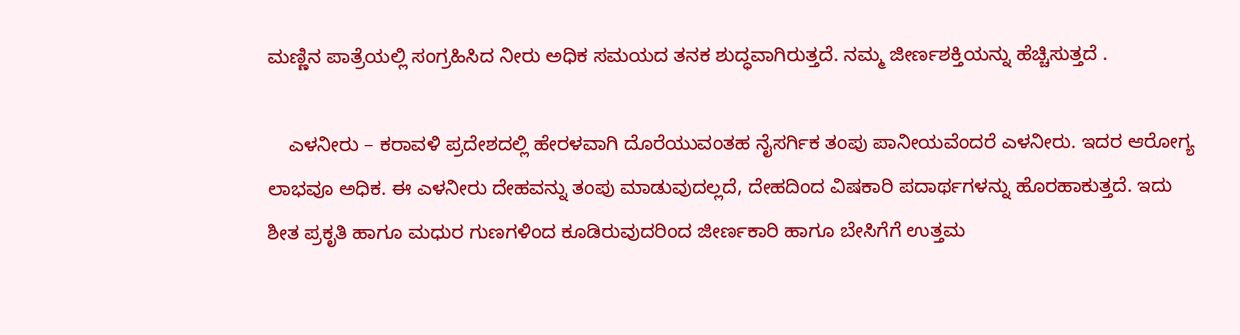ಮಣ್ಣಿನ ಪಾತ್ರೆಯಲ್ಲಿ ಸಂಗ್ರಹಿಸಿದ ನೀರು ಅಧಿಕ ಸಮಯದ ತನಕ ಶುದ್ಧವಾಗಿರುತ್ತದೆ. ನಮ್ಮ ಜೀರ್ಣಶಕ್ತಿಯನ್ನು ಹೆಚ್ಚಿಸುತ್ತದೆ .

    ಎಳನೀರು – ಕರಾವಳಿ ಪ್ರದೇಶದಲ್ಲಿ ಹೇರಳವಾಗಿ ದೊರೆಯುವಂತಹ ನೈಸರ್ಗಿಕ ತಂಪು ಪಾನೀಯವೆಂದರೆ ಎಳನೀರು. ಇದರ ಆರೋಗ್ಯ ಲಾಭವೂ ಅಧಿಕ. ಈ ಎಳನೀರು ದೇಹವನ್ನು ತಂಪು ಮಾಡುವುದಲ್ಲದೆ, ದೇಹದಿಂದ ವಿಷಕಾರಿ ಪದಾರ್ಥಗಳನ್ನು ಹೊರಹಾಕುತ್ತದೆ. ಇದು ಶೀತ ಪ್ರಕೃತಿ ಹಾಗೂ ಮಧುರ ಗುಣಗಳಿಂದ ಕೂಡಿರುವುದರಿಂದ ಜೀರ್ಣಕಾರಿ ಹಾಗೂ ಬೇಸಿಗೆಗೆ ಉತ್ತಮ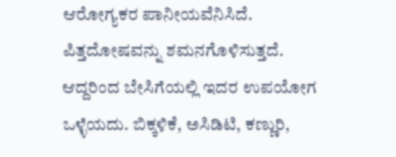ಆರೋಗ್ಯಕರ ಪಾನೀಯವೆನಿಸಿದೆ. ಪಿತ್ತದೋಷವನ್ನು ಶಮನಗೊಳಿಸುತ್ತದೆ. ಆದ್ದರಿಂದ ಬೇಸಿಗೆಯಲ್ಲಿ ಇದರ ಉಪಯೋಗ ಒಳ್ಳೆಯದು. ಬಿಕ್ಕಳಿಕೆ, ಅಸಿಡಿಟಿ, ಕಣ್ಣುರಿ,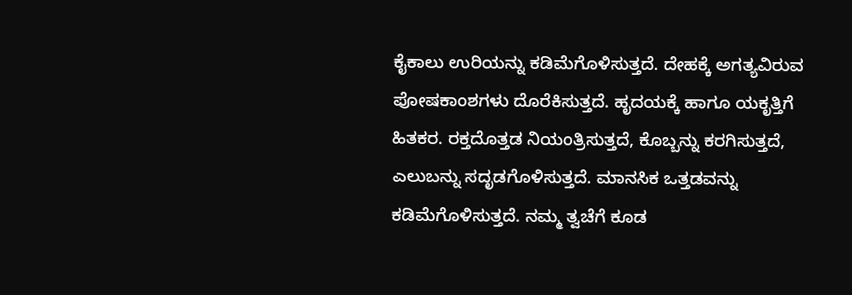ಕೈಕಾಲು ಉರಿಯನ್ನು ಕಡಿಮೆಗೊಳಿಸುತ್ತದೆ. ದೇಹಕ್ಕೆ ಅಗತ್ಯವಿರುವ ಪೋಷಕಾಂಶಗಳು ದೊರೆಕಿಸುತ್ತದೆ. ಹೃದಯಕ್ಕೆ ಹಾಗೂ ಯಕೃತ್ತಿಗೆ ಹಿತಕರ. ರಕ್ತದೊತ್ತಡ ನಿಯಂತ್ರಿಸುತ್ತದೆ, ಕೊಬ್ಬನ್ನು ಕರಗಿಸುತ್ತದೆ, ಎಲುಬನ್ನು ಸದೃಡಗೊಳಿಸುತ್ತದೆ. ಮಾನಸಿಕ ಒತ್ತಡವನ್ನು ಕಡಿಮೆಗೊಳಿಸುತ್ತದೆ. ನಮ್ಮ ತ್ವಚೆಗೆ ಕೂಡ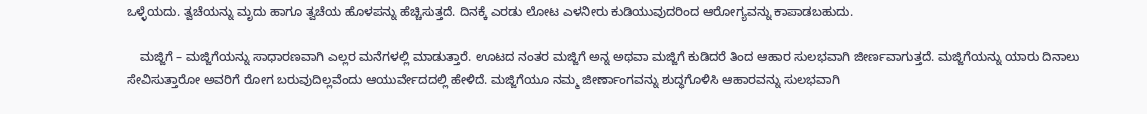ಒಳ್ಳೆಯದು. ತ್ವಚೆಯನ್ನು ಮೃದು ಹಾಗೂ ತ್ವಚೆಯ ಹೊಳಪನ್ನು ಹೆಚ್ಚಿಸುತ್ತದೆ. ದಿನಕ್ಕೆ ಎರಡು ಲೋಟ ಎಳನೀರು ಕುಡಿಯುವುದರಿಂದ ಆರೋಗ್ಯವನ್ನು ಕಾಪಾಡಬಹುದು.

    ಮಜ್ಜಿಗೆ – ಮಜ್ಜಿಗೆಯನ್ನು ಸಾಧಾರಣವಾಗಿ ಎಲ್ಲರ ಮನೆಗಳಲ್ಲಿ ಮಾಡುತ್ತಾರೆ. ಊಟದ ನಂತರ ಮಜ್ಜಿಗೆ ಅನ್ನ ಅಥವಾ ಮಜ್ಜಿಗೆ ಕುಡಿದರೆ ತಿಂದ ಆಹಾರ ಸುಲಭವಾಗಿ ಜೀರ್ಣವಾಗುತ್ತದೆ. ಮಜ್ಜಿಗೆಯನ್ನು ಯಾರು ದಿನಾಲು ಸೇವಿಸುತ್ತಾರೋ ಅವರಿಗೆ ರೋಗ ಬರುವುದಿಲ್ಲವೆಂದು ಆಯುರ್ವೇದದಲ್ಲಿ ಹೇಳಿದೆ. ಮಜ್ಜಿಗೆಯೂ ನಮ್ಮ ಜೀರ್ಣಾಂಗವನ್ನು ಶುದ್ಧಗೊಳಿಸಿ ಆಹಾರವನ್ನು ಸುಲಭವಾಗಿ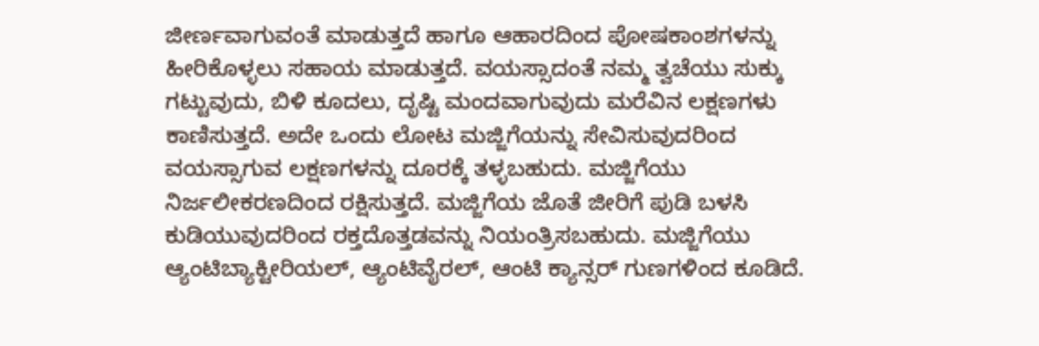ಜೀರ್ಣವಾಗುವಂತೆ ಮಾಡುತ್ತದೆ ಹಾಗೂ ಆಹಾರದಿಂದ ಪೋಷಕಾಂಶಗಳನ್ನು ಹೀರಿಕೊಳ್ಳಲು ಸಹಾಯ ಮಾಡುತ್ತದೆ. ವಯಸ್ಸಾದಂತೆ ನಮ್ಮ ತ್ವಚೆಯು ಸುಕ್ಕು ಗಟ್ಟುವುದು, ಬಿಳಿ ಕೂದಲು, ದೃಷ್ಟಿ ಮಂದವಾಗುವುದು ಮರೆವಿನ ಲಕ್ಷಣಗಳು ಕಾಣಿಸುತ್ತದೆ. ಅದೇ ಒಂದು ಲೋಟ ಮಜ್ಜಿಗೆಯನ್ನು ಸೇವಿಸುವುದರಿಂದ ವಯಸ್ಸಾಗುವ ಲಕ್ಷಣಗಳನ್ನು ದೂರಕ್ಕೆ ತಳ್ಳಬಹುದು. ಮಜ್ಜಿಗೆಯು ನಿರ್ಜಲೀಕರಣದಿಂದ ರಕ್ಷಿಸುತ್ತದೆ. ಮಜ್ಜಿಗೆಯ ಜೊತೆ ಜೀರಿಗೆ ಪುಡಿ ಬಳಸಿ ಕುಡಿಯುವುದರಿಂದ ರಕ್ತದೊತ್ತಡವನ್ನು ನಿಯಂತ್ರಿಸಬಹುದು. ಮಜ್ಜಿಗೆಯು ಆ್ಯಂಟಿಬ್ಯಾಕ್ಟೀರಿಯಲ್, ಆ್ಯಂಟಿವೈರಲ್, ಆಂಟಿ ಕ್ಯಾನ್ಸರ್ ಗುಣಗಳಿಂದ ಕೂಡಿದೆ.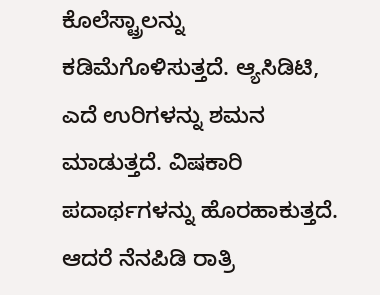ಕೊಲೆಸ್ಟ್ರಾಲನ್ನು ಕಡಿಮೆಗೊಳಿಸುತ್ತದೆ. ಆ್ಯಸಿಡಿಟಿ, ಎದೆ ಉರಿಗಳನ್ನು ಶಮನ ಮಾಡುತ್ತದೆ. ವಿಷಕಾರಿ ಪದಾರ್ಥಗಳನ್ನು ಹೊರಹಾಕುತ್ತದೆ. ಆದರೆ ನೆನಪಿಡಿ ರಾತ್ರಿ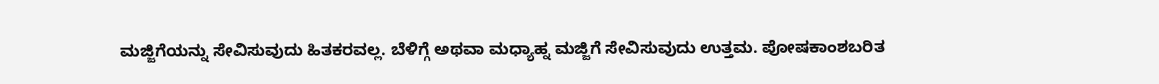ಮಜ್ಜಿಗೆಯನ್ನು ಸೇವಿಸುವುದು ಹಿತಕರವಲ್ಲ. ಬೆಳಿಗ್ಗೆ ಅಥವಾ ಮಧ್ಯಾಹ್ನ ಮಜ್ಜಿಗೆ ಸೇವಿಸುವುದು ಉತ್ತಮ. ಪೋಷಕಾಂಶಬರಿತ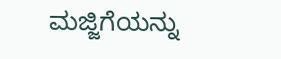ಮಜ್ಜಿಗೆಯನ್ನು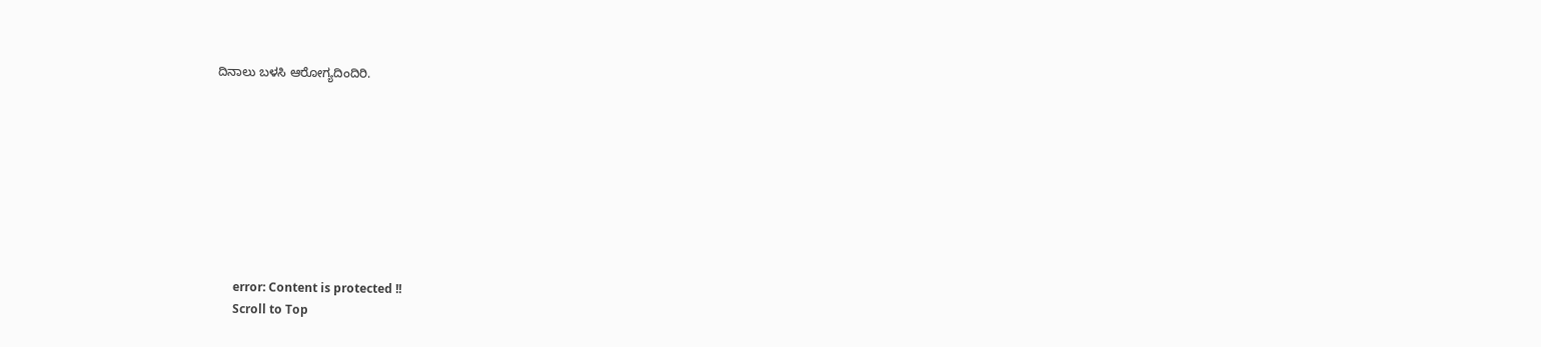ದಿನಾಲು ಬಳಸಿ ಆರೋಗ್ಯದಿಂದಿರಿ.









      error: Content is protected !!
      Scroll to Top